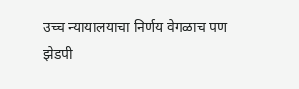उच्च न्यायालयाचा निर्णय वेगळाच पण झेडपी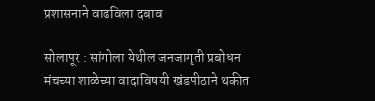प्रशासनाने वाढविला दबाव

सोलापूर : सांगोला येथील जनजागृती प्रबोधन मंचच्या शाळेच्या वादाविषयी खंडपीठाने थकीत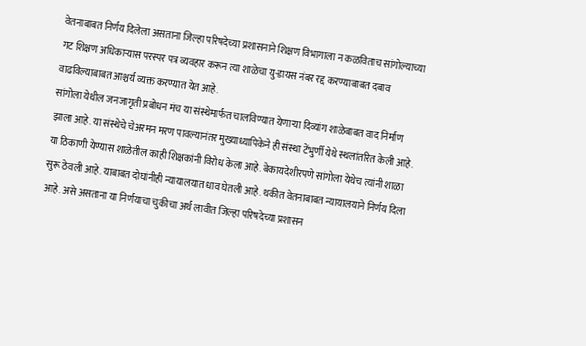वेतनाबाबत निर्णय दिलेला असताना जिल्हा परिषदेच्या प्रशासनाने शिक्षण विभागाला न कळविताच सांगोल्याच्या गट शिक्षण अधिकाऱ्यास परस्पर पत्र व्यवहार करून त्या शाळेचा यु-डायस नंबर रद्द करण्याबाबत दबाव वाढविल्याबाबत आश्चर्य व्यक्त करण्यात येत आहे.
सांगोला येथील जनजागृती प्रबोधन मंच या संस्थेमार्फत चालविण्यात येणाऱ्या दिव्यांग शाळेबाबत वाद निर्माण झाला आहे. या संस्थेचे चेअरमन मरण पावल्यानंतर मुख्याध्यापिकेने ही संस्था टेंभुर्णी येथे स्थलांतरित केली आहे. या ठिकाणी येण्यास शाळेतील काही शिक्षकांनी विरोध केला आहे. बेकायदेशीरपणे सांगोला येथेच त्यांनी शाळा सुरू ठेवली आहे. याबाबत दोघांनीही न्यायालयात धाव घेतली आहे. थकीत वेतनाबाबत न्यायालयाने निर्णय दिला आहे. असे असताना या निर्णयाचा चुकीचा अर्थ लावीत जिल्हा परिषदेच्या प्रशासन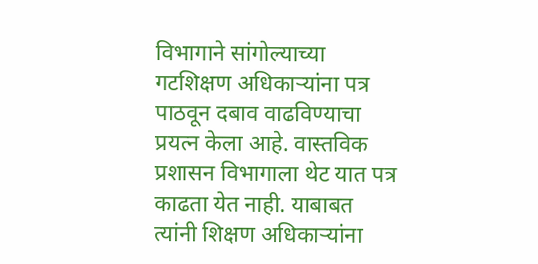विभागाने सांगोल्याच्या गटशिक्षण अधिकाऱ्यांना पत्र पाठवून दबाव वाढविण्याचा प्रयत्न केला आहे. वास्तविक प्रशासन विभागाला थेट यात पत्र काढता येत नाही. याबाबत त्यांनी शिक्षण अधिकाऱ्यांना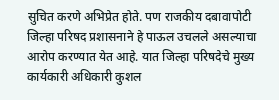सुचित करणे अभिप्रेत होते. पण राजकीय दबावापोटी जिल्हा परिषद प्रशासनाने हे पाऊल उचलले असल्याचा आरोप करण्यात येत आहे. यात जिल्हा परिषदेचे मुख्य कार्यकारी अधिकारी कुशल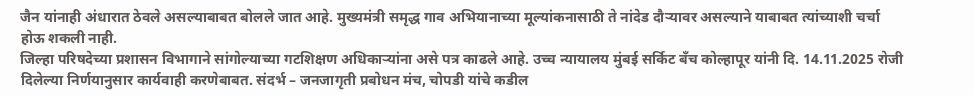जैन यांनाही अंधारात ठेवले असल्याबाबत बोलले जात आहे. मुख्यमंत्री समृद्ध गाव अभियानाच्या मूल्यांकनासाठी ते नांदेड दौऱ्यावर असल्याने याबाबत त्यांच्याशी चर्चा होऊ शकली नाही.
जिल्हा परिषदेच्या प्रशासन विभागाने सांगोल्याच्या गटशिक्षण अधिकाऱ्यांना असे पत्र काढले आहे. उच्च न्यायालय मुंबई सर्किट बँच कोल्हापूर यांनी दि. 14.11.2025 रोजी दिलेल्या निर्णयानुसार कार्यवाही करणेबाबत. संदर्भ – जनजागृती प्रबोधन मंच, चोपडी यांचे कडील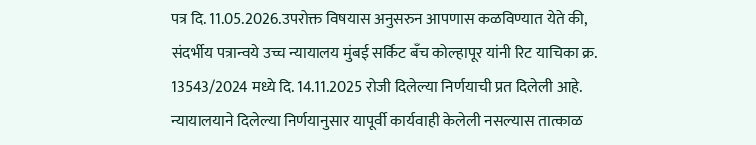पत्र दि. 11.05.2026.उपरोक्त विषयास अनुसरुन आपणास कळविण्यात येते की, संदर्भीय पत्रान्वये उच्च न्यायालय मुंबई सर्किट बँच कोल्हापूर यांनी रिट याचिका क्र. 13543/2024 मध्ये दि. 14.11.2025 रोजी दिलेल्या निर्णयाची प्रत दिलेली आहे. न्यायालयाने दिलेल्या निर्णयानुसार यापूर्वी कार्यवाही केलेली नसल्यास तात्काळ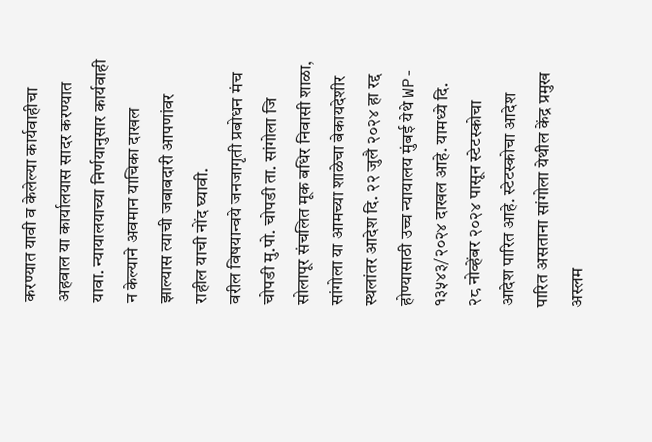करण्यात यावी व केलेल्या कार्यवाहीचा अहवाल या कार्यालयास सादर करण्यात यावा. न्यायालयाच्या निर्णयानुसार कार्यवाही न केल्याने अवमान याचिका दाखल झाल्यास त्याची जबाबदारी आपणांवर राहील याची नोंद घ्यावी.
वरील विषयान्वये जनजागृती प्रबोधन मंच चोपडी मु.पो. चोपडी ता. सांगोला जि सोलापूर संचलित मूक बधिर निवासी शाळा, सांगोला या आमच्या शाळेचा बेकायदेशीर स्थलांतर आदेश दि. २२ जुलै २०२४ हा रद्द होण्यासाठी उच्च न्यायालय मुंबई येथे WP- १३५४३/२०२४ दाखल आहे. यामध्ये दि. २८ नोव्हेंबर २०२४ पासून स्टेटस्कोचा आदेश पारित आहे. स्टेटस्कोचा आदेश पारित असताना सांगोला येथील केंद्र प्रमुख अस्लम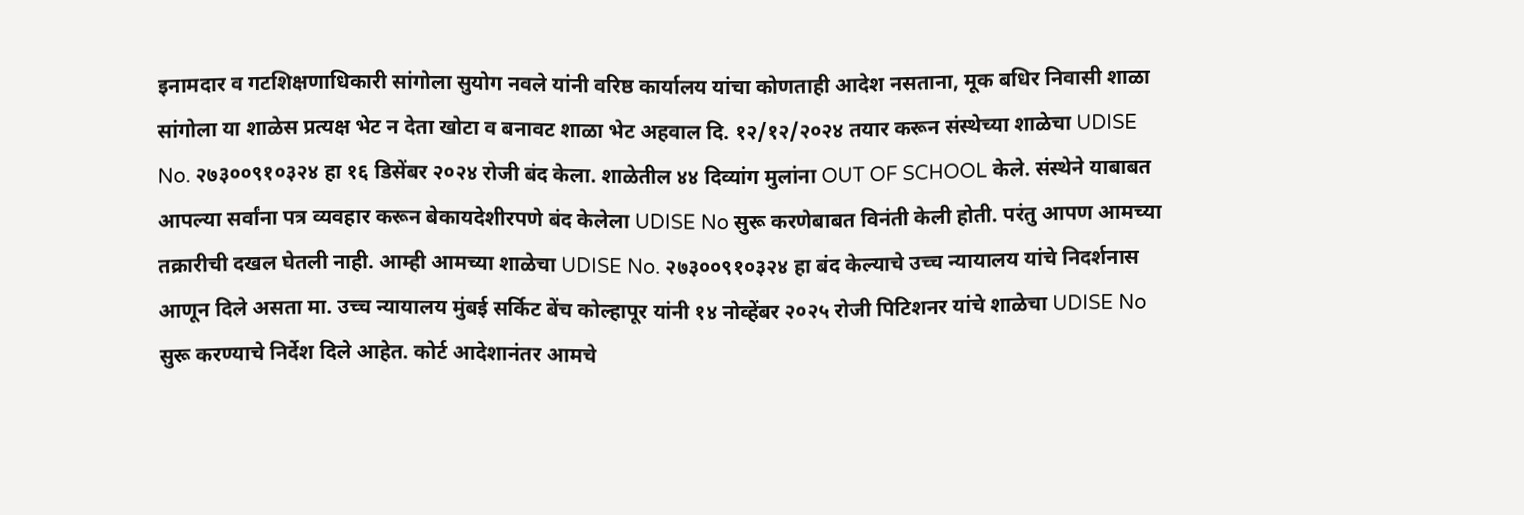इनामदार व गटशिक्षणाधिकारी सांगोला सुयोग नवले यांनी वरिष्ठ कार्यालय यांचा कोणताही आदेश नसताना, मूक बधिर निवासी शाळा सांगोला या शाळेस प्रत्यक्ष भेट न देता खोटा व बनावट शाळा भेट अहवाल दि. १२/१२/२०२४ तयार करून संस्थेच्या शाळेचा UDISE No. २७३००९१०३२४ हा १६ डिसेंबर २०२४ रोजी बंद केला. शाळेतील ४४ दिव्यांग मुलांना OUT OF SCHOOL केले. संस्थेने याबाबत आपल्या सर्वांना पत्र व्यवहार करून बेकायदेशीरपणे बंद केलेला UDISE No सुरू करणेबाबत विनंती केली होती. परंतु आपण आमच्या तक्रारीची दखल घेतली नाही. आम्ही आमच्या शाळेचा UDISE No. २७३००९१०३२४ हा बंद केल्याचे उच्च न्यायालय यांचे निदर्शनास आणून दिले असता मा. उच्च न्यायालय मुंबई सर्किट बेंच कोल्हापूर यांनी १४ नोव्हेंबर २०२५ रोजी पिटिशनर यांचे शाळेचा UDISE No सुरू करण्याचे निर्देश दिले आहेत. कोर्ट आदेशानंतर आमचे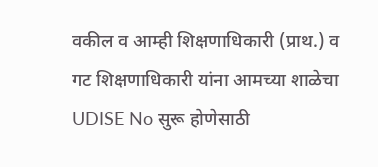वकील व आम्ही शिक्षणाधिकारी (प्राथ.) व गट शिक्षणाधिकारी यांना आमच्या शाळेचा UDISE No सुरू होणेसाठी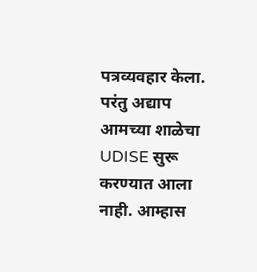पत्रव्यवहार केला. परंतु अद्याप आमच्या शाळेचा UDISE सुरू करण्यात आला नाही. आम्हास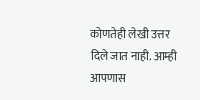कोणतेही लेखी उत्तर दिले जात नाही. आम्ही आपणास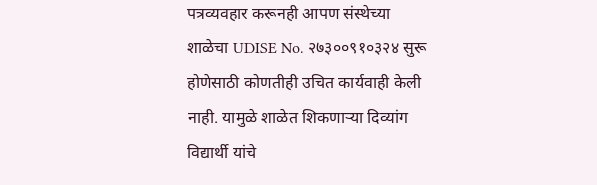पत्रव्यवहार करूनही आपण संस्थेच्या शाळेचा UDISE No. २७३००९१०३२४ सुरू होणेसाठी कोणतीही उचित कार्यवाही केली नाही. यामुळे शाळेत शिकणाऱ्या दिव्यांग विद्यार्थी यांचे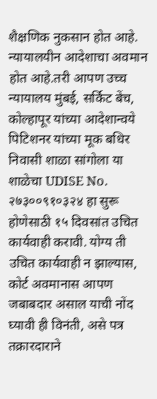शैक्षणिक नुकसान होत आहे. न्यायालयीन आदेशाचा अवमान होत आहे.तरी आपण उच्च न्यायालय मुंबई, सर्किट बेंच, कोल्हापूर यांच्या आदेशान्वये पिटिशनर यांच्या मूक बधिर निवासी शाळा सांगोला या शाळेचा UDISE No. २७३००९१०३२४ हा सुरू होणेसाठी १५ दिवसांत उचित कार्यवाही करावी. योग्य ती उचित कार्यवाही न झाल्यास, कोर्ट अवमानास आपण जबाबदार असाल याची नोंद घ्यावी ही विनंती, असे पत्र तक्रारदाराने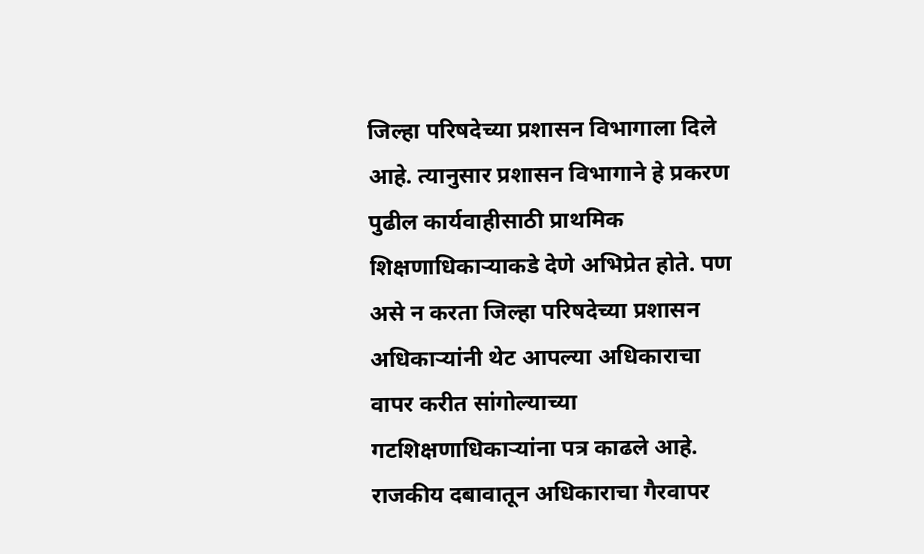जिल्हा परिषदेच्या प्रशासन विभागाला दिले आहे. त्यानुसार प्रशासन विभागाने हे प्रकरण पुढील कार्यवाहीसाठी प्राथमिक शिक्षणाधिकाऱ्याकडे देणे अभिप्रेत होते. पण असे न करता जिल्हा परिषदेच्या प्रशासन अधिकाऱ्यांनी थेट आपल्या अधिकाराचा वापर करीत सांगोल्याच्या गटशिक्षणाधिकाऱ्यांना पत्र काढले आहे. राजकीय दबावातून अधिकाराचा गैरवापर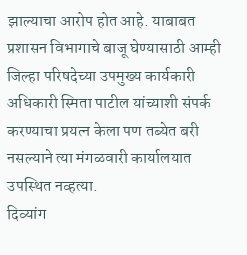झाल्याचा आरोप होत आहे. याबाबत प्रशासन विभागाचे बाजू घेण्यासाठी आम्ही जिल्हा परिषदेच्या उपमुख्य कार्यकारी अधिकारी स्मिता पाटील यांच्याशी संपर्क करण्याचा प्रयत्न केला पण तब्येत बरी नसल्याने त्या मंगळवारी कार्यालयात उपस्थित नव्हत्या.
दिव्यांग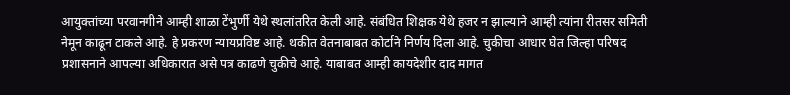आयुक्तांच्या परवानगीने आम्ही शाळा टेंभुर्णी येथे स्थलांतरित केली आहे. संबंधित शिक्षक येथे हजर न झाल्याने आम्ही त्यांना रीतसर समिती नेमून काढून टाकले आहे. हे प्रकरण न्यायप्रविष्ट आहे. थकीत वेतनाबाबत कोर्टाने निर्णय दिला आहे. चुकीचा आधार घेत जिल्हा परिषद प्रशासनाने आपल्या अधिकारात असे पत्र काढणे चुकीचे आहे. याबाबत आम्ही कायदेशीर दाद मागत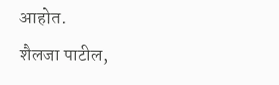आहोत.
शैलजा पाटील,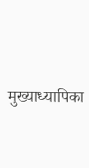मुख्याध्यापिका